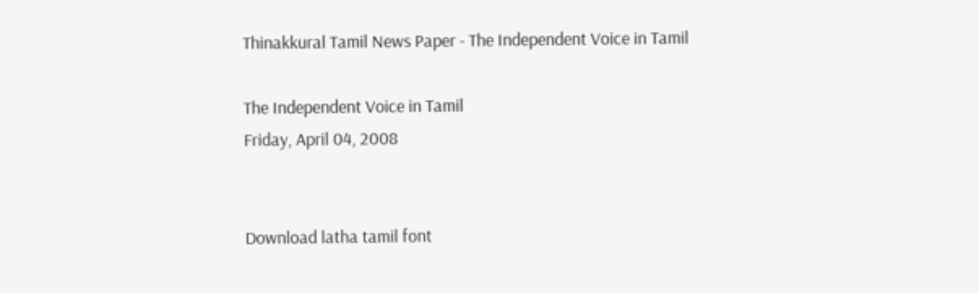Thinakkural Tamil News Paper - The Independent Voice in Tamil

The Independent Voice in Tamil
Friday, April 04, 2008


Download latha tamil font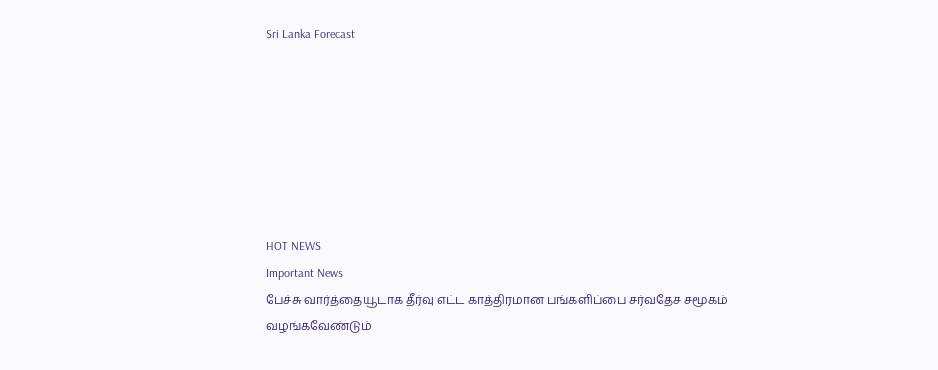Sri Lanka Forecast







HOT NEWS
Important News
பேச்சு வார்த்தையூடாக தீர்வு எட்ட காத்திரமான பங்களிப்பை சர்வதேச சமூகம் வழங்கவேண்டும்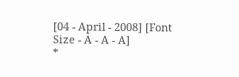[04 - April - 2008] [Font Size - A - A - A]
*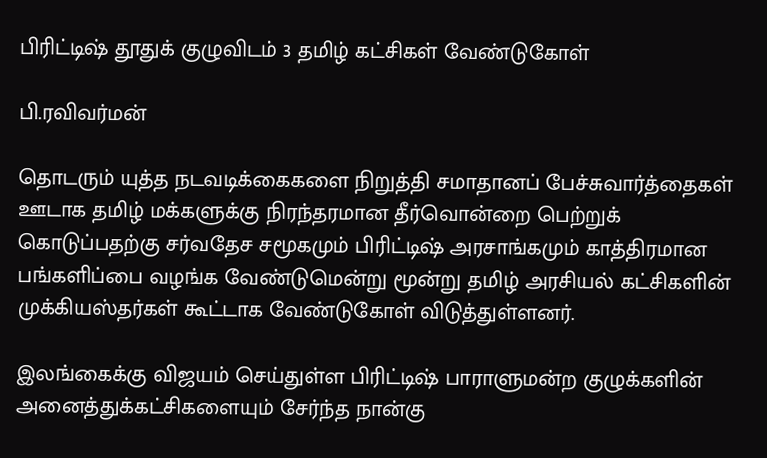பிரிட்டிஷ் தூதுக் குழுவிடம் 3 தமிழ் கட்சிகள் வேண்டுகோள்

பி.ரவிவர்மன்

தொடரும் யுத்த நடவடிக்கைகளை நிறுத்தி சமாதானப் பேச்சுவார்த்தைகள் ஊடாக தமிழ் மக்களுக்கு நிரந்தரமான தீர்வொன்றை பெற்றுக் கொடுப்பதற்கு சர்வதேச சமூகமும் பிரிட்டிஷ் அரசாங்கமும் காத்திரமான பங்களிப்பை வழங்க வேண்டுமென்று மூன்று தமிழ் அரசியல் கட்சிகளின் முக்கியஸ்தர்கள் கூட்டாக வேண்டுகோள் விடுத்துள்ளனர்.

இலங்கைக்கு விஜயம் செய்துள்ள பிரிட்டிஷ் பாராளுமன்ற குழுக்களின் அனைத்துக்கட்சிகளையும் சேர்ந்த நான்கு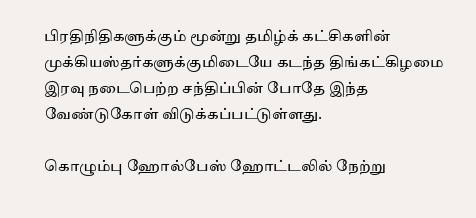பிரதிநிதிகளுக்கும் மூன்று தமிழ்க் கட்சிகளின் முக்கியஸ்தர்களுக்குமிடையே கடந்த திங்கட்கிழமை இரவு நடைபெற்ற சந்திப்பின் போதே இந்த வேண்டுகோள் விடுக்கப்பட்டுள்ளது.

கொழும்பு ஹோல்பேஸ் ஹோட்டலில் நேற்று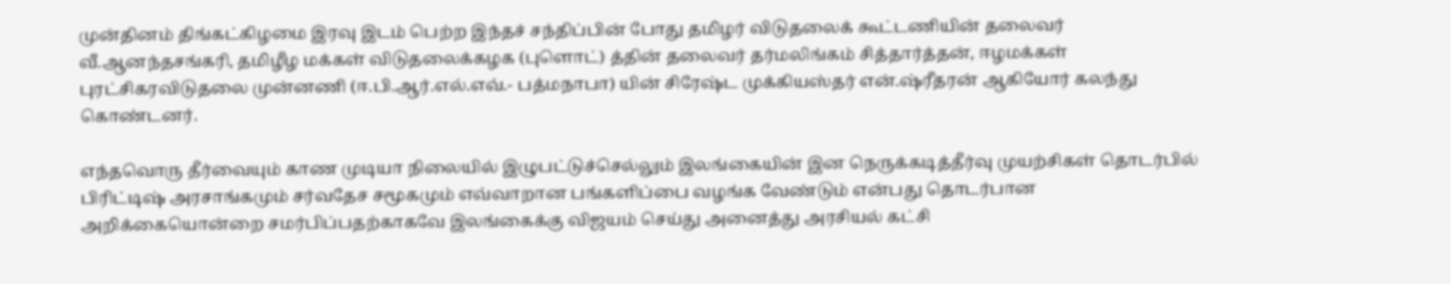முன்தினம் திங்கட்கிழமை இரவு இடம் பெற்ற இந்தச் சந்திப்பின் போது தமிழர் விடுதலைக் கூட்டணியின் தலைவர் வீ.ஆனந்தசங்கரி, தமிழீழ மக்கள் விடுதலைக்கழக (புளொட்) த்தின் தலைவர் தர்மலிங்கம் சித்தார்த்தன், ஈழமக்கள் புரட்சிகரவிடுதலை முன்னணி (ஈ.பி.ஆர்.எல்.எவ்.- பத்மநாபா) யின் சிரேஷ்ட முக்கியஸ்தர் என்.ஷ்ரீதரன் ஆகியோர் கலந்து கொண்டனர்.

எந்தவொரு தீர்வையும் காண முடியா நிலையில் இழுபட்டுச்செல்லும் இலங்கையின் இன நெருக்கடித்தீர்வு முயற்சிகள் தொடர்பில் பிரிட்டிஷ் அரசாங்கமும் சர்வதேச சமூகமும் எவ்வாறான பங்களிப்பை வழங்க வேண்டும் என்பது தொடர்பான அறிக்கையொன்றை சமர்பிப்பதற்காகவே இலங்கைக்கு விஜயம் செய்து அனைத்து அரசியல் கட்சி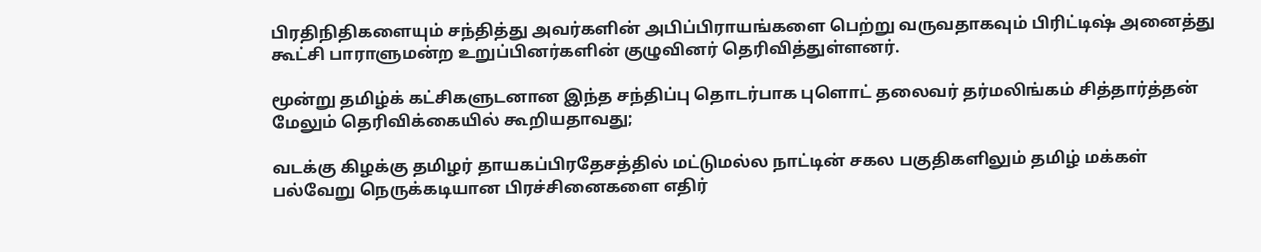பிரதிநிதிகளையும் சந்தித்து அவர்களின் அபிப்பிராயங்களை பெற்று வருவதாகவும் பிரிட்டிஷ் அனைத்து கூட்சி பாராளுமன்ற உறுப்பினர்களின் குழுவினர் தெரிவித்துள்ளனர்.

மூன்று தமிழ்க் கட்சிகளுடனான இந்த சந்திப்பு தொடர்பாக புளொட் தலைவர் தர்மலிங்கம் சித்தார்த்தன் மேலும் தெரிவிக்கையில் கூறியதாவது;

வடக்கு கிழக்கு தமிழர் தாயகப்பிரதேசத்தில் மட்டுமல்ல நாட்டின் சகல பகுதிகளிலும் தமிழ் மக்கள் பல்வேறு நெருக்கடியான பிரச்சினைகளை எதிர்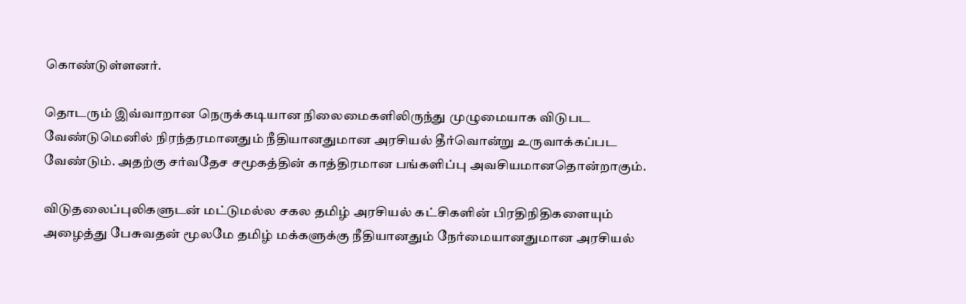கொண்டுள்ளனர்.

தொடரும் இவ்வாறான நெருக்கடியான நிலைமைகளிலிருந்து முழுமையாக விடுபட வேண்டுமெனில் நிரந்தரமானதும் நீதியானதுமான அரசியல் தீர்வொன்று உருவாக்கப்பட வேண்டும். அதற்கு சர்வதேச சமூகத்தின் காத்திரமான பங்களிப்பு அவசியமானதொன்றாகும்.

விடுதலைப்புலிகளுடன் மட்டுமல்ல சகல தமிழ் அரசியல் கட்சிகளின் பிரதிநிதிகளையும் அழைத்து பேசுவதன் மூலமே தமிழ் மக்களுக்கு நீதியானதும் நேர்மையானதுமான அரசியல்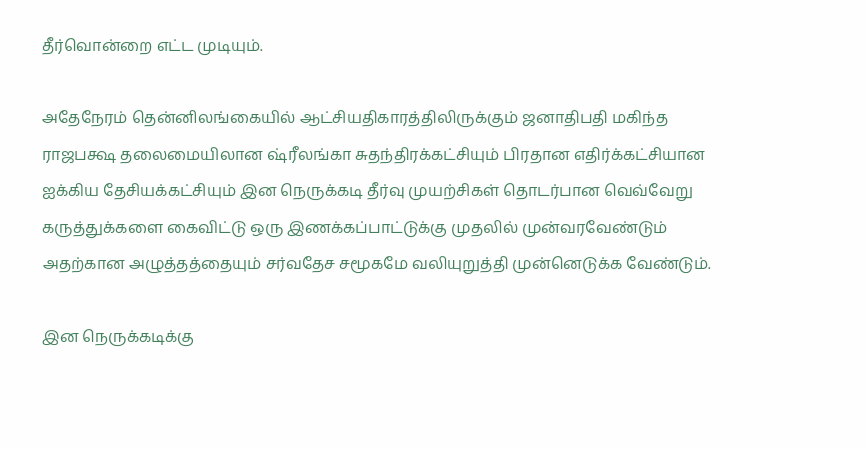தீர்வொன்றை எட்ட முடியும்.

அதேநேரம் தென்னிலங்கையில் ஆட்சியதிகாரத்திலிருக்கும் ஜனாதிபதி மகிந்த ராஜபக்ஷ தலைமையிலான ஷ்ரீலங்கா சுதந்திரக்கட்சியும் பிரதான எதிர்க்கட்சியான ஐக்கிய தேசியக்கட்சியும் இன நெருக்கடி தீர்வு முயற்சிகள் தொடர்பான வெவ்வேறு கருத்துக்களை கைவிட்டு ஒரு இணக்கப்பாட்டுக்கு முதலில் முன்வரவேண்டும் அதற்கான அழுத்தத்தையும் சர்வதேச சமூகமே வலியுறுத்தி முன்னெடுக்க வேண்டும்.

இன நெருக்கடிக்கு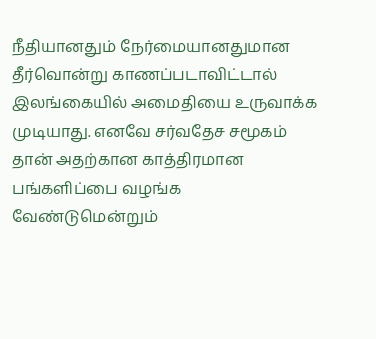நீதியானதும் நேர்மையானதுமான தீர்வொன்று காணப்படாவிட்டால் இலங்கையில் அமைதியை உருவாக்க முடியாது. எனவே சர்வதேச சமூகம் தான் அதற்கான காத்திரமான பங்களிப்பை வழங்க வேண்டுமென்றும்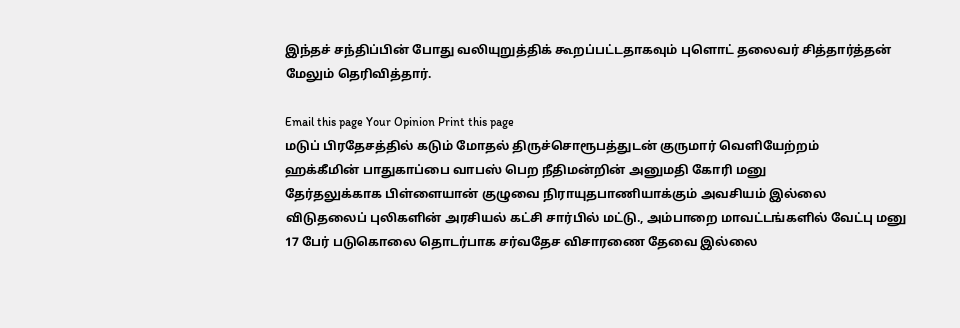இந்தச் சந்திப்பின் போது வலியுறுத்திக் கூறப்பட்டதாகவும் புளொட் தலைவர் சித்தார்த்தன் மேலும் தெரிவித்தார்.

Email this page Your Opinion Print this page
மடுப் பிரதேசத்தில் கடும் மோதல் திருச்சொரூபத்துடன் குருமார் வெளியேற்றம்
ஹக்கீமின் பாதுகாப்பை வாபஸ் பெற நீதிமன்றின் அனுமதி கோரி மனு
தேர்தலுக்காக பிள்ளையான் குழுவை நிராயுதபாணியாக்கும் அவசியம் இல்லை
விடுதலைப் புலிகளின் அரசியல் கட்சி சார்பில் மட்டு., அம்பாறை மாவட்டங்களில் வேட்பு மனு
17 பேர் படுகொலை தொடர்பாக சர்வதேச விசாரணை தேவை இல்லை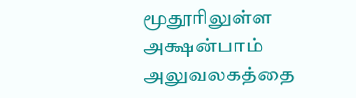மூதூரிலுள்ள அக்ஷன்பாம் அலுவலகத்தை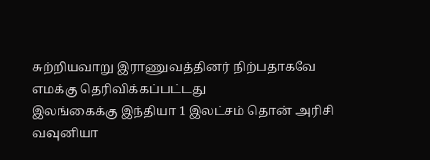சுற்றியவாறு இராணுவத்தினர் நிற்பதாகவே எமக்கு தெரிவிக்கப்பட்டது
இலங்கைக்கு இந்தியா 1 இலட்சம் தொன் அரிசி
வவுனியா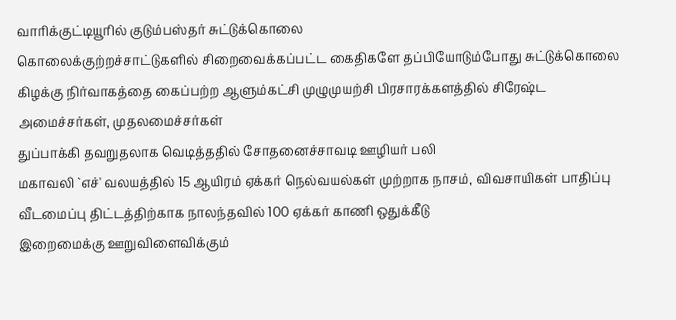வாரிக்குட்டியூரில் குடும்பஸ்தர் சுட்டுக்கொலை
கொலைக்குற்றச்சாட்டுகளில் சிறைவைக்கப்பட்ட கைதிகளே தப்பியோடும்போது சுட்டுக்கொலை
கிழக்கு நிர்வாகத்தை கைப்பற்ற ஆளும்கட்சி முழுமுயற்சி பிரசாரக்களத்தில் சிரேஷ்ட அமைச்சர்கள், முதலமைச்சர்கள்
துப்பாக்கி தவறுதலாக வெடித்ததில் சோதனைச்சாவடி ஊழியர் பலி
மகாவலி `எச்' வலயத்தில் 15 ஆயிரம் ஏக்கர் நெல்வயல்கள் முற்றாக நாசம், விவசாயிகள் பாதிப்பு
வீடமைப்பு திட்டத்திற்காக நாலந்தவில் 100 ஏக்கர் காணி ஒதுக்கீடு
இறைமைக்கு ஊறுவிளைவிக்கும்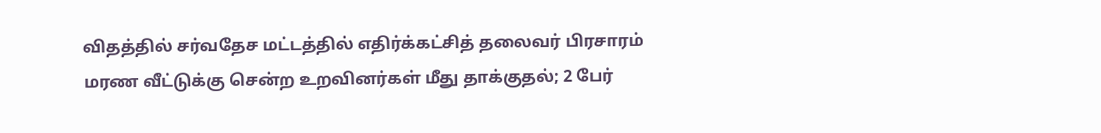விதத்தில் சர்வதேச மட்டத்தில் எதிர்க்கட்சித் தலைவர் பிரசாரம்
மரண வீட்டுக்கு சென்ற உறவினர்கள் மீது தாக்குதல்; 2 பேர்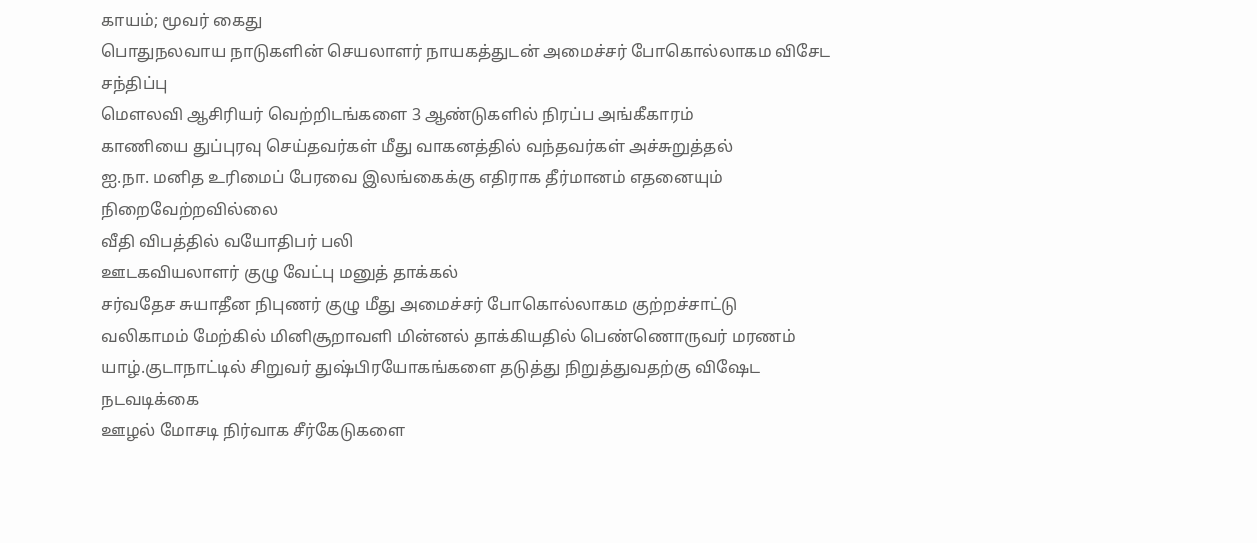காயம்; மூவர் கைது
பொதுநலவாய நாடுகளின் செயலாளர் நாயகத்துடன் அமைச்சர் போகொல்லாகம விசேட சந்திப்பு
மௌலவி ஆசிரியர் வெற்றிடங்களை 3 ஆண்டுகளில் நிரப்ப அங்கீகாரம்
காணியை துப்புரவு செய்தவர்கள் மீது வாகனத்தில் வந்தவர்கள் அச்சுறுத்தல்
ஐ.நா. மனித உரிமைப் பேரவை இலங்கைக்கு எதிராக தீர்மானம் எதனையும் நிறைவேற்றவில்லை
வீதி விபத்தில் வயோதிபர் பலி
ஊடகவியலாளர் குழு வேட்பு மனுத் தாக்கல்
சர்வதேச சுயாதீன நிபுணர் குழு மீது அமைச்சர் போகொல்லாகம குற்றச்சாட்டு
வலிகாமம் மேற்கில் மினிசூறாவளி மின்னல் தாக்கியதில் பெண்ணொருவர் மரணம்
யாழ்.குடாநாட்டில் சிறுவர் துஷ்பிரயோகங்களை தடுத்து நிறுத்துவதற்கு விஷேட நடவடிக்கை
ஊழல் மோசடி நிர்வாக சீர்கேடுகளை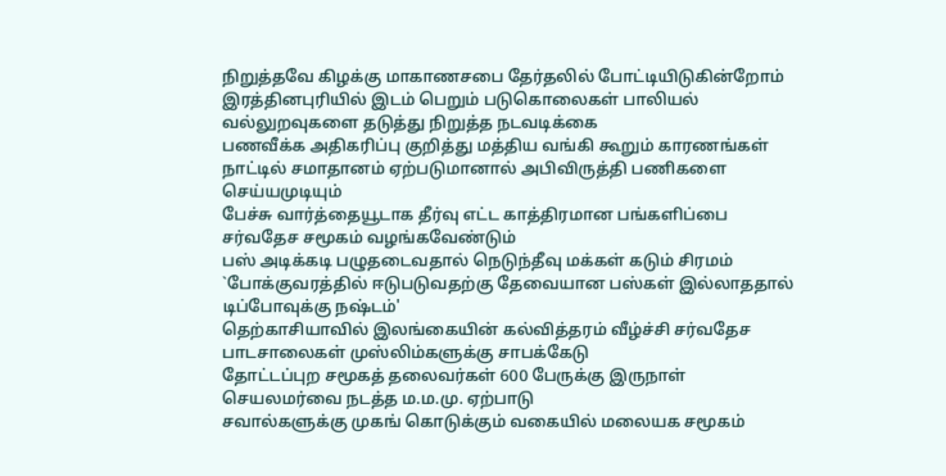நிறுத்தவே கிழக்கு மாகாணசபை தேர்தலில் போட்டியிடுகின்றோம்
இரத்தினபுரியில் இடம் பெறும் படுகொலைகள் பாலியல் வல்லுறவுகளை தடுத்து நிறுத்த நடவடிக்கை
பணவீக்க அதிகரிப்பு குறித்து மத்திய வங்கி கூறும் காரணங்கள்
நாட்டில் சமாதானம் ஏற்படுமானால் அபிவிருத்தி பணிகளை செய்யமுடியும்
பேச்சு வார்த்தையூடாக தீர்வு எட்ட காத்திரமான பங்களிப்பை சர்வதேச சமூகம் வழங்கவேண்டும்
பஸ் அடிக்கடி பழுதடைவதால் நெடுந்தீவு மக்கள் கடும் சிரமம்
`போக்குவரத்தில் ஈடுபடுவதற்கு தேவையான பஸ்கள் இல்லாததால் டிப்போவுக்கு நஷ்டம்'
தெற்காசியாவில் இலங்கையின் கல்வித்தரம் வீழ்ச்சி சர்வதேச பாடசாலைகள் முஸ்லிம்களுக்கு சாபக்கேடு
தோட்டப்புற சமூகத் தலைவர்கள் 600 பேருக்கு இருநாள் செயலமர்வை நடத்த ம.ம.மு. ஏற்பாடு
சவால்களுக்கு முகங் கொடுக்கும் வகையில் மலையக சமூகம்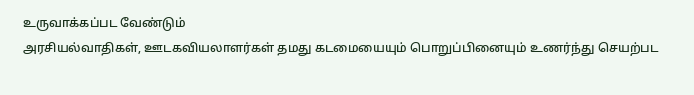உருவாக்கப்பட வேண்டும்
அரசியல்வாதிகள், ஊடகவியலாளர்கள் தமது கடமையையும் பொறுப்பினையும் உணர்ந்து செயற்பட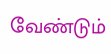வேண்டும்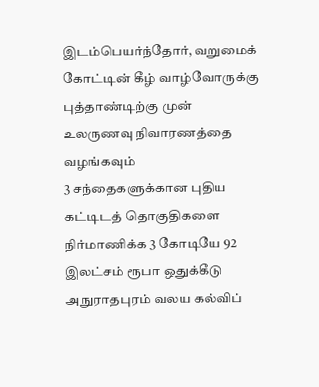இடம்பெயர்ந்தோர், வறுமைக் கோட்டின் கீழ் வாழ்வோருக்கு புத்தாண்டிற்கு முன் உலருணவு நிவாரணத்தை வழங்கவும்
3 சந்தைகளுக்கான புதிய கட்டிடத் தொகுதிகளை நிர்மாணிக்க 3 கோடியே 92 இலட்சம் ரூபா ஒதுக்கீடு
அநுராதபுரம் வலய கல்விப்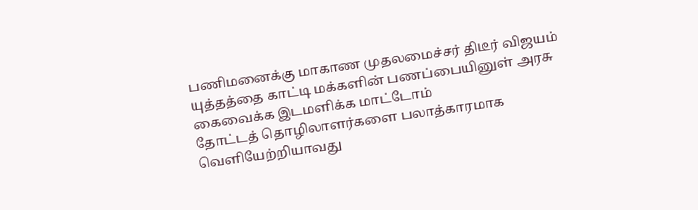பணிமனைக்கு மாகாண முதலமைச்சர் திடீர் விஜயம்
யுத்தத்தை காட்டி மக்களின் பணப்பையினுள் அரசு கைவைக்க இடமளிக்க மாட்டோம்
தோட்டத் தொழிலாளர்களை பலாத்காரமாக வெளியேற்றியாவது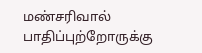மண்சரிவால் பாதிப்புற்றோருக்கு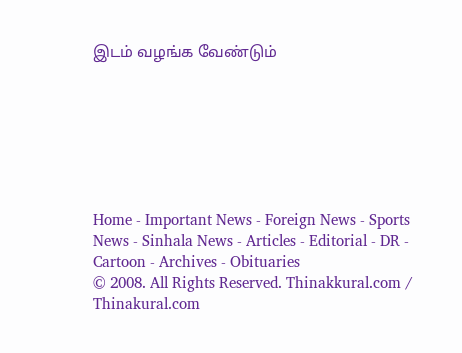இடம் வழங்க வேண்டும்







Home - Important News - Foreign News - Sports News - Sinhala News - Articles - Editorial - DR - Cartoon - Archives - Obituaries
© 2008. All Rights Reserved. Thinakkural.com / Thinakural.com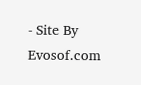- Site By Evosof.com